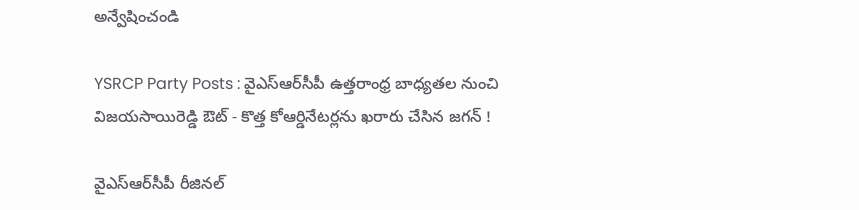అన్వేషించండి

YSRCP Party Posts : వైఎస్ఆర్‌సీపీ ఉత్తరాంధ్ర బాధ్యతల నుంచి విజయసాయిరెడ్డి ఔట్ - కొత్త కోఆర్డినేటర్లను ఖరారు చేసిన జగన్ !

వైఎస్ఆర్‌సీపీ రీజినల్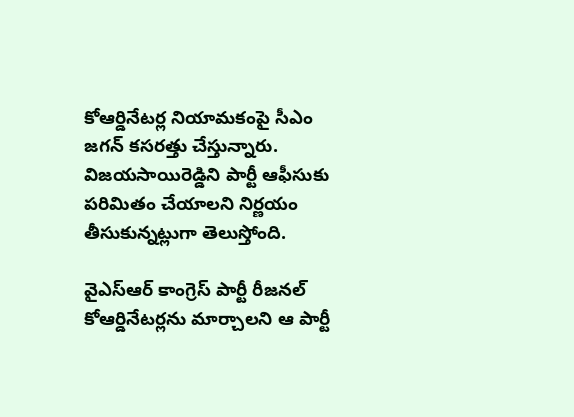కోఆర్డినేటర్ల నియామకంపై సీఎం జగన్ కసరత్తు చేస్తున్నారు. విజయసాయిరెడ్డిని పార్టీ ఆఫీసుకు పరిమితం చేయాలని నిర్ణయం తీసుకున్నట్లుగా తెలుస్తోంది.

వైఎస్ఆర్ కాంగ్రెస్ పార్టీ రీజనల్ కోఆర్డినేటర్లను మార్చాలని ఆ పార్టీ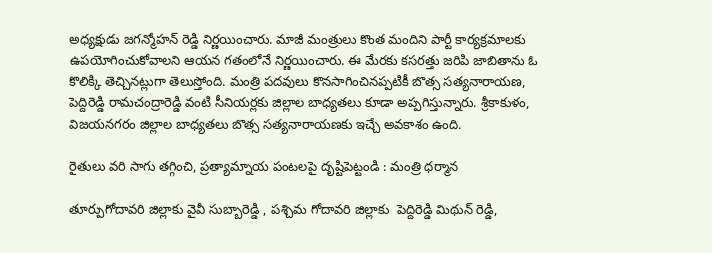అధ్యక్షుడు జగన్మోహన్ రెడ్డి నిర్ణయించారు. మాజీ మంత్రులు కొంత మందిని పార్టీ కార్యక్రమాలకు ఉపయోగించుకోవాలని ఆయన గతంలోనే నిర్ణయించారు. ఈ మేరకు కసరత్తు జరిపి జాబితాను ఓ కొలిక్కి తెచ్చినట్లుగా తెలుస్తోంది. మంత్రి పదవులు కొనసాగించినప్పటికీ బొత్స సత్యనారాయణ, పెద్దిరెడ్డి రామచంద్రారెడ్డి వంటి సీనియర్లకు జిల్లాల బాధ్యతలు కూడా అప్పగిస్తున్నారు. శ్రీకాకుళం, విజయనగరం జిల్లాల బాధ్యతలు బొత్స సత్యనారాయణకు ఇచ్చే అవకాశం ఉంది.

రైతులు వరి సాగు తగ్గించి, ప్రత్యామ్నాయ పంటలపై దృష్టిపెట్టండి : మంత్రి ధర్మాన

తూర్పుగోదావరి జిల్లాకు వైవీ సుబ్బారెడ్డి , పశ్చిమ గోదావరి జిల్లాకు  పెద్దిరెడ్డి మిథున్ రెడ్డి,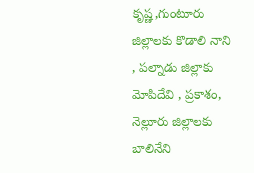కృష్ణ,గుంటూరు జిల్లాలకు కొడాలి నాని , పల్నాడు జిల్లాకు మోపిదేవి , ప్రకాశం, నెల్లూరు జిల్లాలకు బాలినేని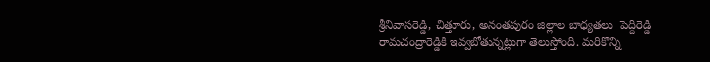శ్రీనివాసరెడ్డి, చిత్తూరు, అనంతపురం జిల్లాల బాధ్యతలు  పెద్దిరెడ్డి రామచంద్రారెడ్డికి ఇవ్వబోతున్నట్లుగా తెలుస్తోంది. మరికొన్ని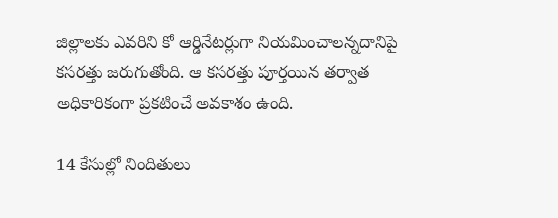జిల్లాలకు ఎవరిని కో ఆర్డినేటర్లుగా నియమించాలన్నదానిపై కసరత్తు జరుగుతోంది. ఆ కసరత్తు పూర్తయిన తర్వాత అధికారికంగా ప్రకటించే అవకాశం ఉంది.

14 కేసుల్లో నిందితులు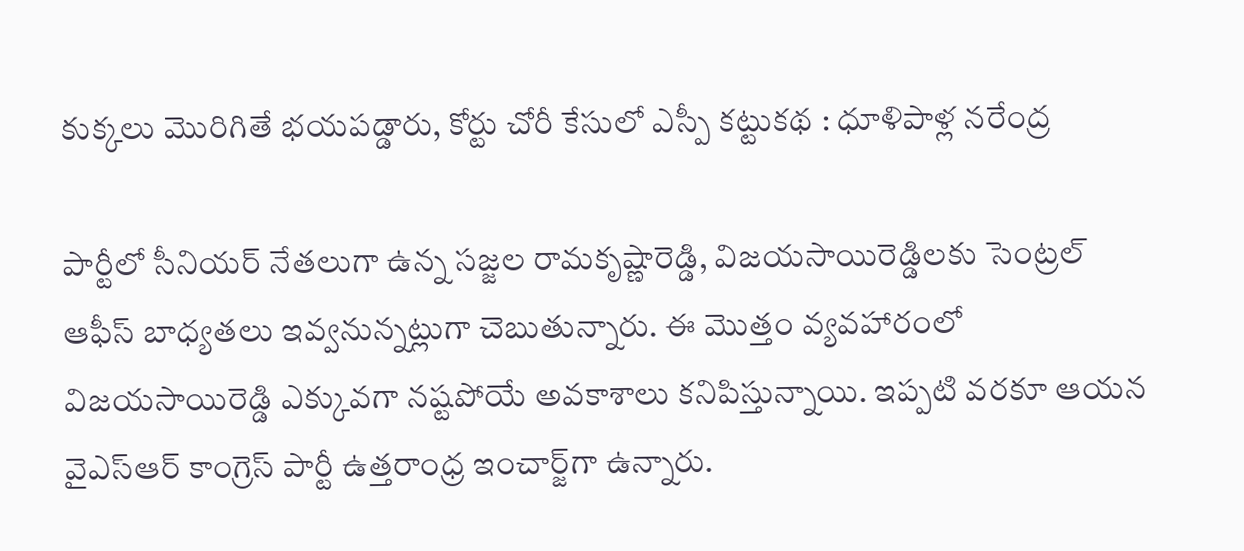కుక్కలు మొరిగితే భయపడ్డారు, కోర్టు చోరీ కేసులో ఎస్పీ కట్టుకథ : ధూళిపాళ్ల నరేంద్ర

పార్టీలో సీనియర్ నేతలుగా ఉన్న సజ్జల రామకృష్ణారెడ్డి, విజయసాయిరెడ్డిలకు సెంట్రల్ ఆఫీస్ బాధ్యతలు ఇవ్వనున్నట్లుగా చెబుతున్నారు. ఈ మొత్తం వ్యవహారంలో విజయసాయిరెడ్డి ఎక్కువగా నష్టపోయే అవకాశాలు కనిపిస్తున్నాయి. ఇప్పటి వరకూ ఆయన వైఎస్ఆర్ కాంగ్రెస్ పార్టీ ఉత్తరాంధ్ర ఇంచార్జ్‌గా ఉన్నారు.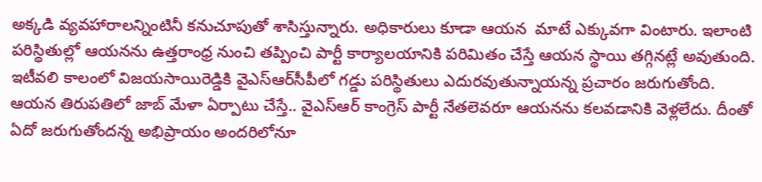అక్కడి వ్యవహారాలన్నింటినీ కనుచూపుతో శాసిస్తున్నారు. అధికారులు కూడా ఆయన  మాటే ఎక్కువగా వింటారు. ఇలాంటి పరిస్థితుల్లో ఆయనను ఉత్తరాంధ్ర నుంచి తప్పించి పార్టీ కార్యాలయానికి పరిమితం చేస్తే ఆయన స్థాయి తగ్గినట్లే అవుతుంది. ఇటీవలి కాలంలో విజయసాయిరెడ్డికి వైఎస్ఆర్‌సీపీలో గడ్డు పరిస్థితులు ఎదురవుతున్నాయన్న ప్రచారం జరుగుతోంది. ఆయన తిరుపతిలో జాబ్ మేళా ఏర్పాటు చేస్తే.. వైఎస్ఆర్ కాంగ్రెస్ పార్టీ నేతలెవరూ ఆయనను కలవడానికి వెళ్లలేదు. దీంతో ఏదో జరుగుతోందన్న అభిప్రాయం అందరిలోనూ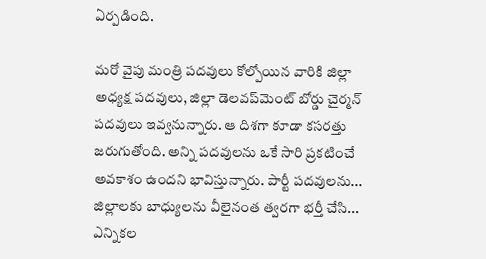ఏర్పడింది.

మరో వైపు మంత్రి పదవులు కోల్పోయిన వారికి జిల్లా అధ్యక్ష పదవులు, జిల్లా డెలవప్‌మెంట్ బోర్డు చైర్మన్ పదవులు ఇవ్వనున్నారు. ఆ దిశగా కూడా కసరత్తు జరుగుతోంది. అన్ని పదవులను ఒకే సారి ప్రకటించే అవకాశం ఉందని భావిస్తున్నారు. పార్టీ పదవులను... జిల్లాలకు బాధ్యులను వీలైనంత త్వరగా భర్తీ చేసి... ఎన్నికల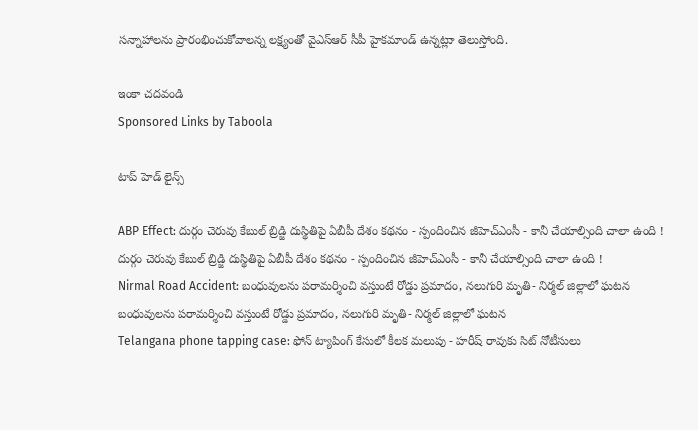సన్నాహాలను ప్రారంభించుకోవాలన్న లక్ష్యంతో వైఎస్ఆర్ సీపీ హైకమాండ్ ఉన్నట్లుా తెలుస్తోంది.

ఇంకా చదవండి
Sponsored Links by Taboola

టాప్ హెడ్ లైన్స్

ABP Effect: దుర్గం చెరువు కేబుల్ బ్రిడ్జి దుస్థితిపై ఏబీపీ దేశం కథనం - స్పందించిన జీహెచ్‌ఎంసీ - కానీ చేయాల్సింది చాలా ఉంది !
దుర్గం చెరువు కేబుల్ బ్రిడ్జి దుస్థితిపై ఏబీపీ దేశం కథనం - స్పందించిన జీహెచ్‌ఎంసీ - కానీ చేయాల్సింది చాలా ఉంది !
Nirmal Road Accident: బంధువులను పరామర్శించి వస్తుంటే రోడ్డు ప్రమాదం, నలుగురి మృతి- నిర్మల్‌ జిల్లాలో ఘటన
బంధువులను పరామర్శించి వస్తుంటే రోడ్డు ప్రమాదం, నలుగురి మృతి- నిర్మల్‌ జిల్లాలో ఘటన
Telangana phone tapping case: ఫోన్ ట్యాపింగ్ కేసులో కీలక మలుపు - హరీష్ రావుకు సిట్ నోటీసులు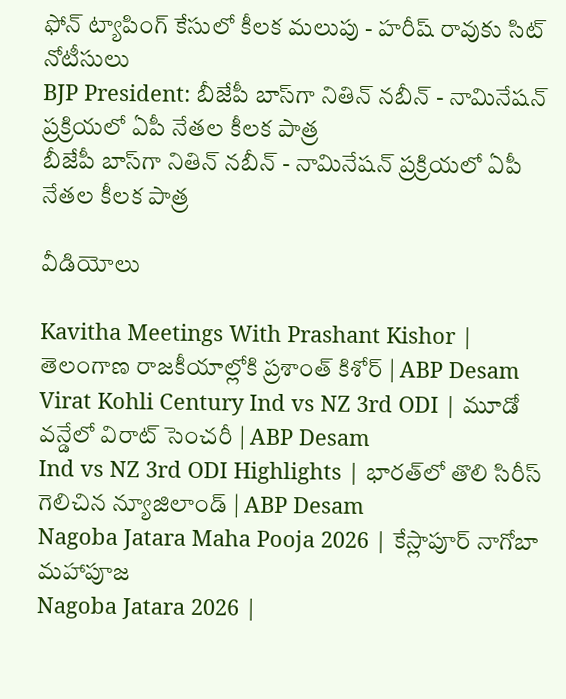ఫోన్ ట్యాపింగ్ కేసులో కీలక మలుపు - హరీష్ రావుకు సిట్ నోటీసులు
BJP President: బీజేపీ బాస్‌గా నితిన్ నబీన్ - నామినేషన్ ప్రక్రియలో ఏపీ నేతల కీలక పాత్ర
బీజేపీ బాస్‌గా నితిన్ నబీన్ - నామినేషన్ ప్రక్రియలో ఏపీ నేతల కీలక పాత్ర

వీడియోలు

Kavitha Meetings With Prashant Kishor | తెలంగాణ రాజకీయాల్లోకి ప్రశాంత్ కిశోర్ | ABP Desam
Virat Kohli Century Ind vs NZ 3rd ODI | మూడో వన్డేలో విరాట్ సెంచరీ | ABP Desam
Ind vs NZ 3rd ODI Highlights | భారత్‌లో తొలి సిరీస్ గెలిచిన న్యూజిలాండ్ | ABP Desam
Nagoba Jatara Maha Pooja 2026 | కేస్లాపూర్ నాగోబా మహాపూజ
Nagoba Jatara 2026 |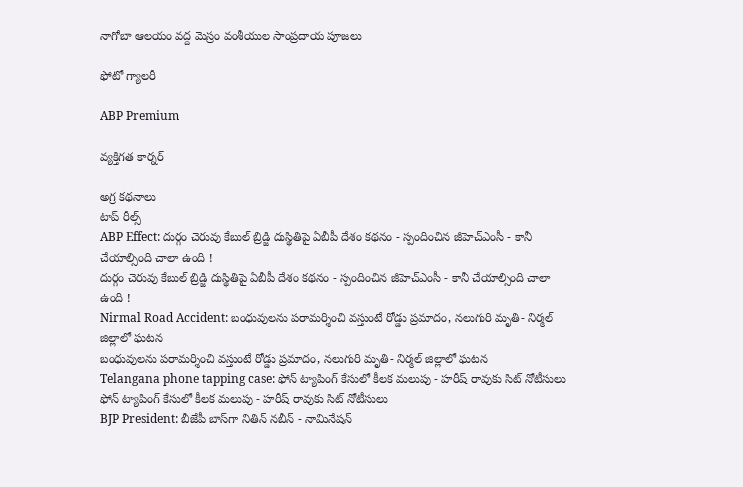నాగోబా ఆలయం వద్ద మెస్రం వంశీయుల సాంప్రదాయ పూజలు

ఫోటో గ్యాలరీ

ABP Premium

వ్యక్తిగత కార్నర్

అగ్ర కథనాలు
టాప్ రీల్స్
ABP Effect: దుర్గం చెరువు కేబుల్ బ్రిడ్జి దుస్థితిపై ఏబీపీ దేశం కథనం - స్పందించిన జీహెచ్‌ఎంసీ - కానీ చేయాల్సింది చాలా ఉంది !
దుర్గం చెరువు కేబుల్ బ్రిడ్జి దుస్థితిపై ఏబీపీ దేశం కథనం - స్పందించిన జీహెచ్‌ఎంసీ - కానీ చేయాల్సింది చాలా ఉంది !
Nirmal Road Accident: బంధువులను పరామర్శించి వస్తుంటే రోడ్డు ప్రమాదం, నలుగురి మృతి- నిర్మల్‌ జిల్లాలో ఘటన
బంధువులను పరామర్శించి వస్తుంటే రోడ్డు ప్రమాదం, నలుగురి మృతి- నిర్మల్‌ జిల్లాలో ఘటన
Telangana phone tapping case: ఫోన్ ట్యాపింగ్ కేసులో కీలక మలుపు - హరీష్ రావుకు సిట్ నోటీసులు
ఫోన్ ట్యాపింగ్ కేసులో కీలక మలుపు - హరీష్ రావుకు సిట్ నోటీసులు
BJP President: బీజేపీ బాస్‌గా నితిన్ నబీన్ - నామినేషన్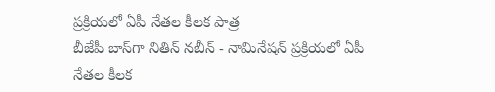ప్రక్రియలో ఏపీ నేతల కీలక పాత్ర
బీజేపీ బాస్‌గా నితిన్ నబీన్ - నామినేషన్ ప్రక్రియలో ఏపీ నేతల కీలక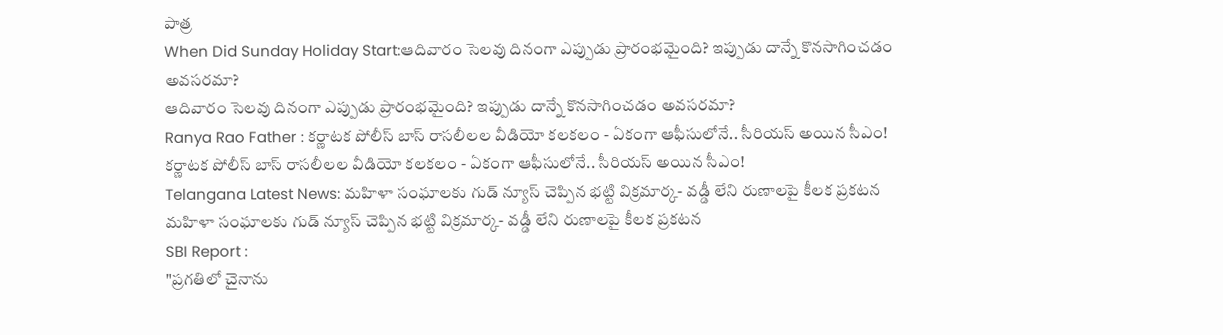పాత్ర
When Did Sunday Holiday Start:ఆదివారం సెలవు దినంగా ఎప్పుడు ప్రారంభమైంది? ఇప్పుడు దాన్నే కొనసాగించడం అవసరమా?
ఆదివారం సెలవు దినంగా ఎప్పుడు ప్రారంభమైంది? ఇప్పుడు దాన్నే కొనసాగించడం అవసరమా?
Ranya Rao Father : కర్ణాటక పోలీస్ బాస్ రాసలీలల వీడియో కలకలం - ఏకంగా ఆఫీసులోనే.. సీరియస్ అయిన సీఎం!
కర్ణాటక పోలీస్ బాస్ రాసలీలల వీడియో కలకలం - ఏకంగా ఆఫీసులోనే.. సీరియస్ అయిన సీఎం!
Telangana Latest News: మహిళా సంఘాలకు గుడ్ న్యూస్ చెప్పిన భట్టి విక్రమార్క- వడ్డీ లేని రుణాలపై కీలక ప్రకటన
మహిళా సంఘాలకు గుడ్ న్యూస్ చెప్పిన భట్టి విక్రమార్క- వడ్డీ లేని రుణాలపై కీలక ప్రకటన
SBI Report :
"ప్రగతిలో చైనాను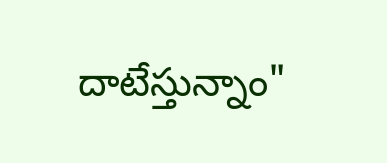దాటేస్తున్నాం"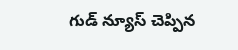గుడ్ న్యూస్ చెప్పిన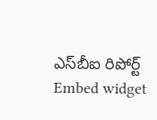ఎస్‌బీఐ రిపోర్ట్
Embed widget